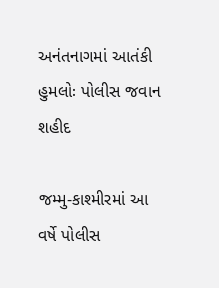અનંતનાગમાં આતંકી હુમલોઃ પોલીસ જવાન શહીદ

જમ્મુ-કાશ્મીરમાં આ વર્ષે પોલીસ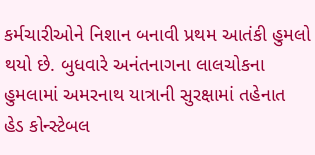કર્મચારીઓને નિશાન બનાવી પ્રથમ આતંકી હુમલો થયો છે. બુધવારે અનંતનાગના લાલચોકના હુમલામાં અમરનાથ યાત્રાની સુરક્ષામાં તહેનાત હેડ કોન્સ્ટેબલ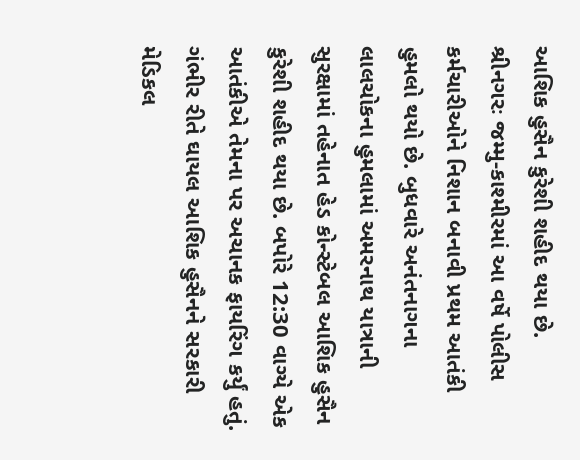આશિક હુસૈન કુરેશી શહીદ થયા છે.
શ્રીનગરઃ જમ્મુ-કાશ્મીરમાં આ વર્ષે પોલીસ કર્મચારીઓને નિશાન બનાવી પ્રથમ આતંકી હુમલો થયો છે. બુધવારે અનંતનાગના લાલચોકના હુમલામાં અમરનાથ યાત્રાની સુરક્ષામાં તહેનાત હેડ કોન્સ્ટેબલ આશિક હુસૈન કુરેશી શહીદ થયા છે. બપોરે 12:30 વાગ્યે એક આતંકીએ તેમના પર અચાનક ફાયરિંગ કર્યું હતું. ગંભીર રીતે ઘાયલ આશિક હુસૈનને સરકારી મેડિકલ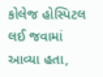કોલેજ હોસ્પિટલ લઈ જવામાં આવ્યા હતા,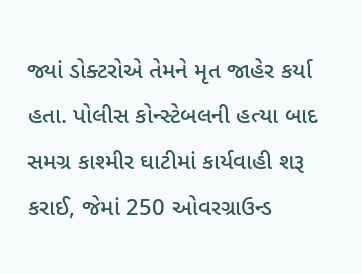જ્યાં ડોક્ટરોએ તેમને મૃત જાહેર કર્યા હતા. પોલીસ કોન્સ્ટેબલની હત્યા બાદ સમગ્ર કાશ્મીર ઘાટીમાં કાર્યવાહી શરૂ કરાઈ, જેમાં 250 ઓવરગ્રાઉન્ડ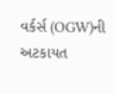વર્કર્સ (OGW)ની અટકાયત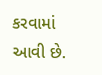કરવામાં આવી છે.